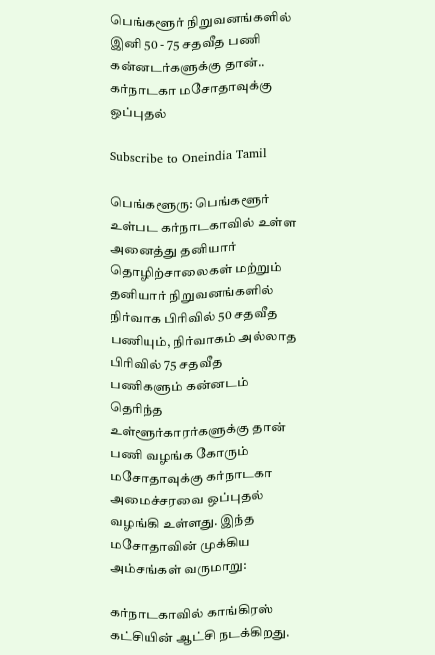பெங்களூர் நிறுவனங்களில் இனி 50 - 75 சதவீத பணி கன்னடர்களுக்கு தான்.. கர்நாடகா மசோதாவுக்கு ஒப்புதல்

Subscribe to Oneindia Tamil

பெங்களூரு: பெங்களூர் உள்பட கர்நாடகாவில் உள்ள அனைத்து தனியார் தொழிற்சாலைகள் மற்றும் தனியார் நிறுவனங்களில் நிர்வாக பிரிவில் 50 சதவீத பணியும், நிர்வாகம் அல்லாத பிரிவில் 75 சதவீத பணிகளும் கன்னடம் தெரிந்த உள்ளூர்காரர்களுக்கு தான் பணி வழங்க கோரும் மசோதாவுக்கு கர்நாடகா அமைச்சரவை ஒப்புதல் வழங்கி உள்ளது. இந்த மசோதாவின் முக்கிய அம்சங்கள் வருமாறு:

கர்நாடகாவில் காங்கிரஸ் கட்சியின் ஆட்சி நடக்கிறது.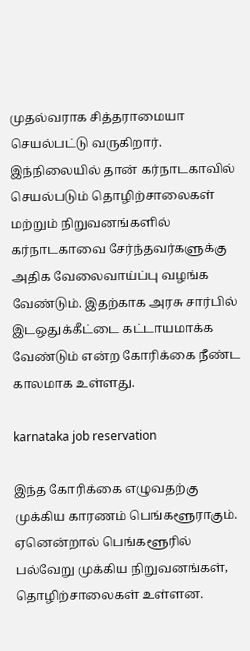முதல்வராக சித்தராமையா செயல்பட்டு வருகிறார். இந்நிலையில் தான் கர்நாடகாவில் செயல்படும் தொழிற்சாலைகள் மற்றும் நிறுவனங்களில் கர்நாடகாவை சேர்ந்தவர்களுக்கு அதிக வேலைவாய்ப்பு வழங்க வேண்டும். இதற்காக அரசு சார்பில் இடஒதுக்கீட்டை கட்டாயமாக்க வேண்டும் என்ற கோரிக்கை நீண்ட காலமாக உள்ளது.

karnataka job reservation

இந்த கோரிக்கை எழுவதற்கு முக்கிய காரணம் பெங்களூராகும். ஏனென்றால் பெங்களூரில் பல்வேறு முக்கிய நிறுவனங்கள், தொழிற்சாலைகள் உள்ளன.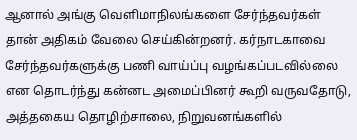ஆனால் அங்கு வெளிமாநிலங்களை சேர்ந்தவர்கள் தான் அதிகம் வேலை செய்கின்றனர். கர்நாடகாவை சேர்ந்தவர்களுக்கு பணி வாய்ப்பு வழங்கப்படவில்லை என தொடர்ந்து கன்னட அமைப்பினர் கூறி வருவதோடு, அத்தகைய தொழிற்சாலை, நிறுவனங்களில்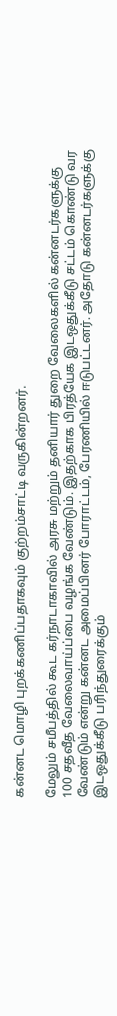கன்னட மொழி புறக்கணிப்பதாகவும் குற்றம்சாட்டி வருகின்றனர்.

மேலும் சமீபத்தில் கூட கர்நாடாகாவில் அரசு மற்றும் தனியார் துறை வேலைகளில் கன்னடர்களுக்கு 100 சதவீத வேலைவாய்ப்பை வழங்க வேண்டும். இதற்காக பிரத்யேக இடஒதுக்கீடு சட்டம் கொண்டு வர வேண்டும் என்று கன்னட அமைப்பினர் போராட்டம், பேரணியில் ஈடுபட்டனர். அதோடு கன்னடர்களுக்கு இடஒதுக்கீடு பரிந்துரைக்கும்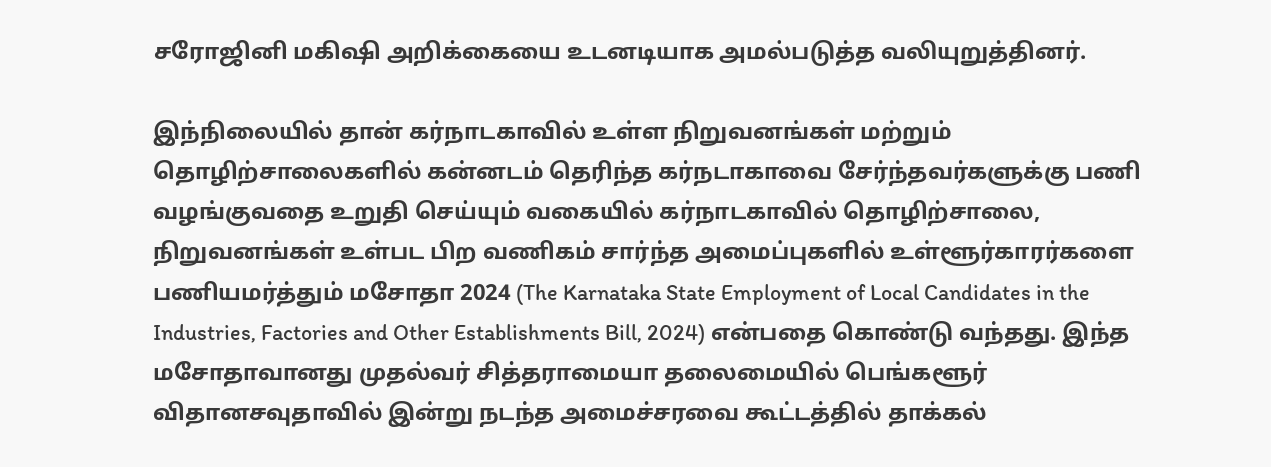சரோஜினி மகிஷி அறிக்கையை உடனடியாக அமல்படுத்த வலியுறுத்தினர்.

இந்நிலையில் தான் கர்நாடகாவில் உள்ள நிறுவனங்கள் மற்றும் தொழிற்சாலைகளில் கன்னடம் தெரிந்த கர்நடாகாவை சேர்ந்தவர்களுக்கு பணி வழங்குவதை உறுதி செய்யும் வகையில் கர்நாடகாவில் தொழிற்சாலை, நிறுவனங்கள் உள்பட பிற வணிகம் சார்ந்த அமைப்புகளில் உள்ளூர்காரர்களை பணியமர்த்தும் மசோதா 2024 (The Karnataka State Employment of Local Candidates in the Industries, Factories and Other Establishments Bill, 2024) என்பதை கொண்டு வந்தது. இந்த மசோதாவானது முதல்வர் சித்தராமையா தலைமையில் பெங்களூர் விதானசவுதாவில் இன்று நடந்த அமைச்சரவை கூட்டத்தில் தாக்கல்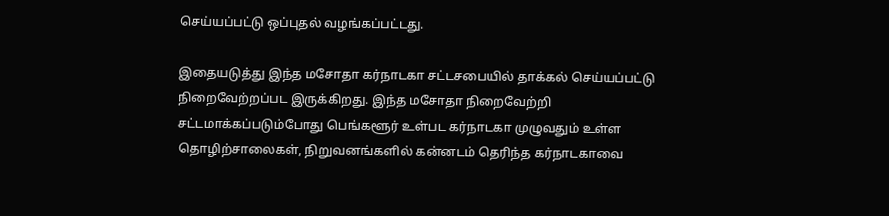செய்யப்பட்டு ஒப்புதல் வழங்கப்பட்டது.

இதையடுத்து இந்த மசோதா கர்நாடகா சட்டசபையில் தாக்கல் செய்யப்பட்டு நிறைவேற்றப்பட இருக்கிறது. இந்த மசோதா நிறைவேற்றி சட்டமாக்கப்படும்போது பெங்களூர் உள்பட கர்நாடகா முழுவதும் உள்ள தொழிற்சாலைகள், நிறுவனங்களில் கன்னடம் தெரிந்த கர்நாடகாவை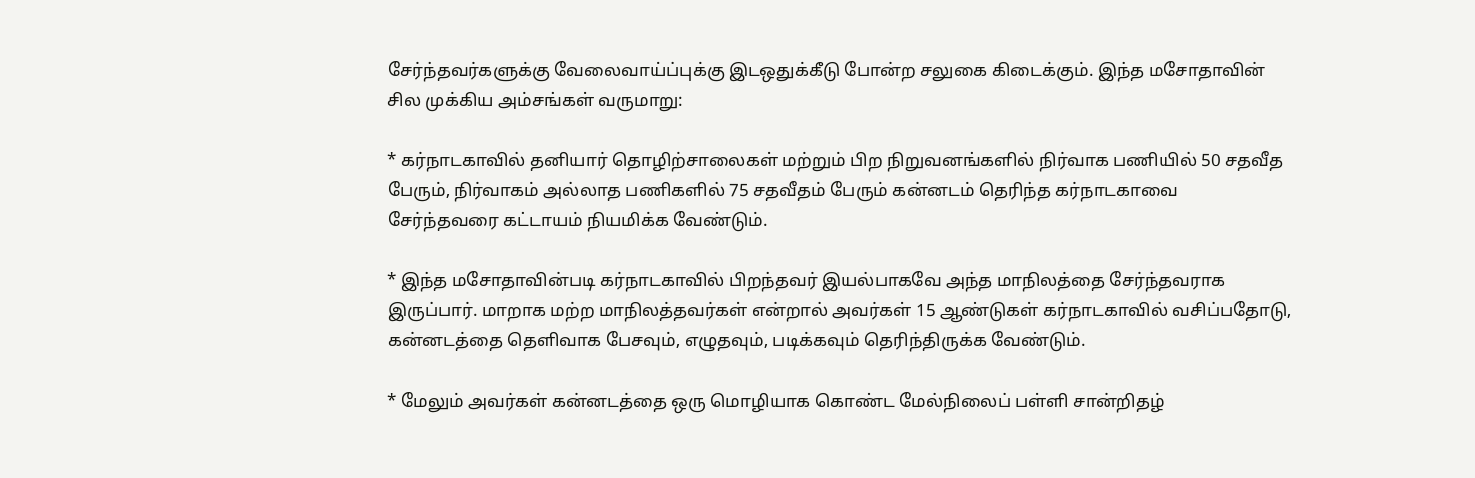சேர்ந்தவர்களுக்கு வேலைவாய்ப்புக்கு இடஒதுக்கீடு போன்ற சலுகை கிடைக்கும். இந்த மசோதாவின் சில முக்கிய அம்சங்கள் வருமாறு:

* கர்நாடகாவில் தனியார் தொழிற்சாலைகள் மற்றும் பிற நிறுவனங்களில் நிர்வாக பணியில் 50 சதவீத பேரும், நிர்வாகம் அல்லாத பணிகளில் 75 சதவீதம் பேரும் கன்னடம் தெரிந்த கர்நாடகாவை சேர்ந்தவரை கட்டாயம் நியமிக்க வேண்டும்.

* இந்த மசோதாவின்படி கர்நாடகாவில் பிறந்தவர் இயல்பாகவே அந்த மாநிலத்தை சேர்ந்தவராக இருப்பார். மாறாக மற்ற மாநிலத்தவர்கள் என்றால் அவர்கள் 15 ஆண்டுகள் கர்நாடகாவில் வசிப்பதோடு, கன்னடத்தை தெளிவாக பேசவும், எழுதவும், படிக்கவும் தெரிந்திருக்க வேண்டும்.

* மேலும் அவர்கள் கன்னடத்தை ஒரு மொழியாக கொண்ட மேல்நிலைப் பள்ளி சான்றிதழ்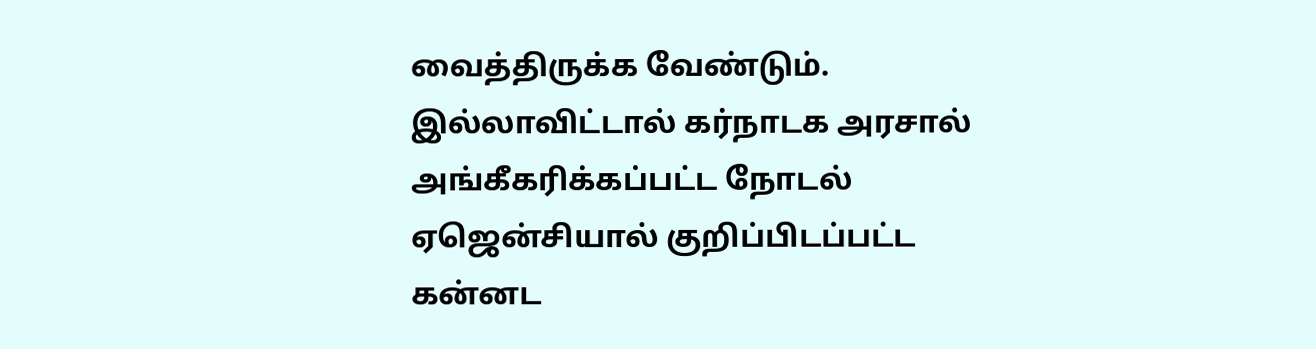வைத்திருக்க வேண்டும். இல்லாவிட்டால் கர்நாடக அரசால் அங்கீகரிக்கப்பட்ட நோடல் ஏஜென்சியால் குறிப்பிடப்பட்ட கன்னட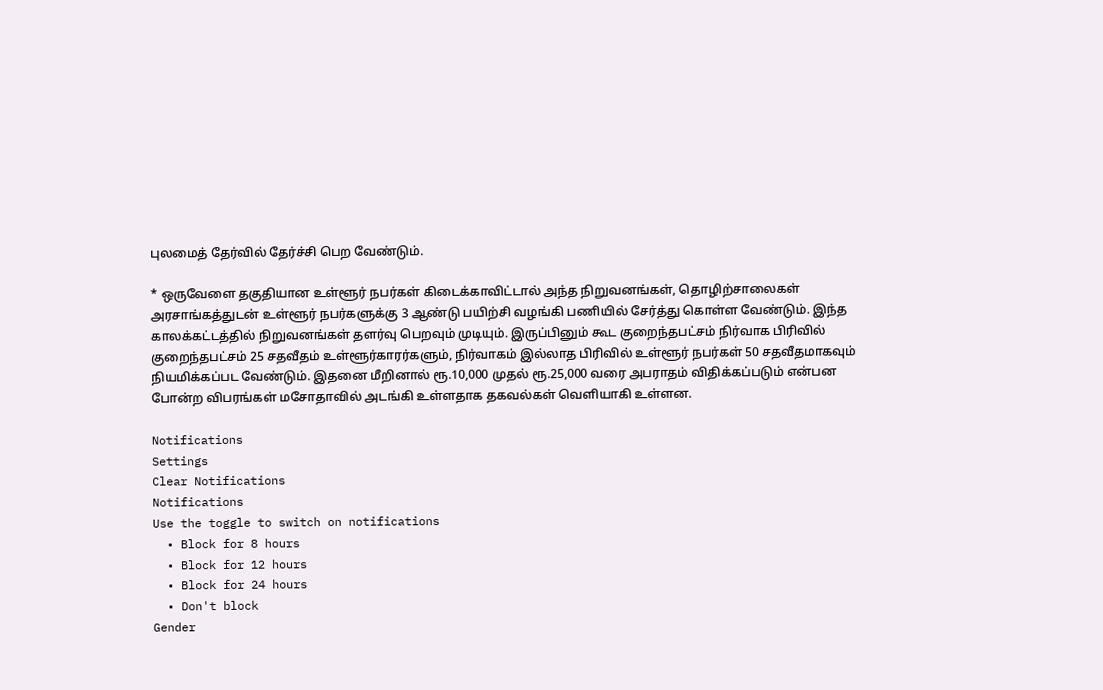புலமைத் தேர்வில் தேர்ச்சி பெற வேண்டும்.

* ஒருவேளை தகுதியான உள்ளூர் நபர்கள் கிடைக்காவிட்டால் அந்த நிறுவனங்கள், தொழிற்சாலைகள் அரசாங்கத்துடன் உள்ளூர் நபர்களுக்கு 3 ஆண்டு பயிற்சி வழங்கி பணியில் சேர்த்து கொள்ள வேண்டும். இந்த காலக்கட்டத்தில் நிறுவனங்கள் தளர்வு பெறவும் முடியும். இருப்பினும் கூட குறைந்தபட்சம் நிர்வாக பிரிவில் குறைந்தபட்சம் 25 சதவீதம் உள்ளூர்காரர்களும், நிர்வாகம் இல்லாத பிரிவில் உள்ளூர் நபர்கள் 50 சதவீதமாகவும் நியமிக்கப்பட வேண்டும். இதனை மீறினால் ரூ.10,000 முதல் ரூ.25,000 வரை அபராதம் விதிக்கப்படும் என்பன போன்ற விபரங்கள் மசோதாவில் அடங்கி உள்ளதாக தகவல்கள் வெளியாகி உள்ளன.

Notifications
Settings
Clear Notifications
Notifications
Use the toggle to switch on notifications
  • Block for 8 hours
  • Block for 12 hours
  • Block for 24 hours
  • Don't block
Gender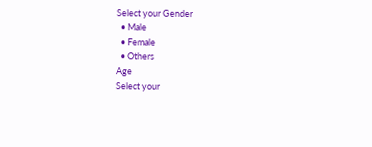Select your Gender
  • Male
  • Female
  • Others
Age
Select your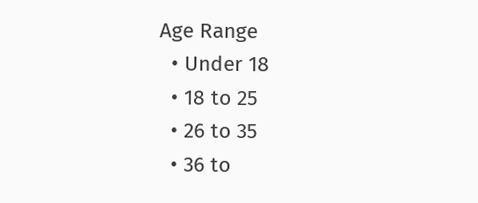Age Range
  • Under 18
  • 18 to 25
  • 26 to 35
  • 36 to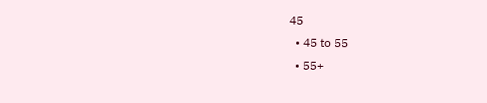45
  • 45 to 55
  • 55+